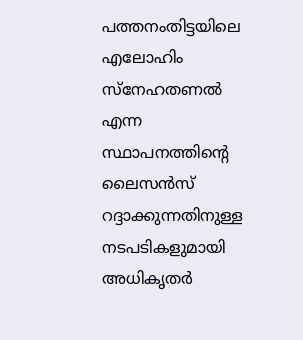പത്തനംതിട്ടയിലെ എലോഹിം സ്നേഹതണൽ എന്ന സ്ഥാപനത്തിന്റെ ലൈസൻസ് റദ്ദാക്കുന്നതിനുള്ള നടപടികളുമായി അധികൃതർ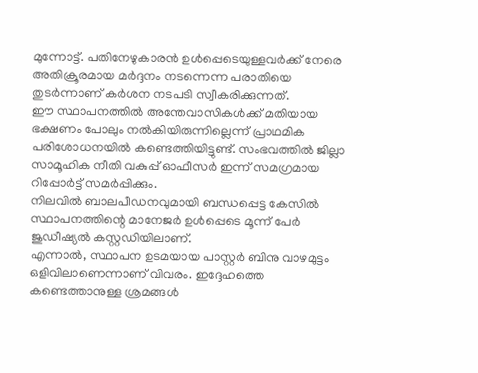മുന്നോട്ട്. പതിനേഴുകാരൻ ഉൾപ്പെടെയുള്ളവർക്ക് നേരെ അതിക്രൂരമായ മർദ്ദനം നടന്നെന്ന പരാതിയെ തുടർന്നാണ് കർശന നടപടി സ്വീകരിക്കുന്നത്.
ഈ സ്ഥാപനത്തിൽ അന്തേവാസികൾക്ക് മതിയായ ഭക്ഷണം പോലും നൽകിയിരുന്നില്ലെന്ന് പ്രാഥമിക പരിശോധനയിൽ കണ്ടെത്തിയിട്ടുണ്ട്. സംഭവത്തിൽ ജില്ലാ സാമൂഹിക നീതി വകുപ്പ് ഓഫീസർ ഇന്ന് സമഗ്രമായ റിപ്പോർട്ട് സമർപ്പിക്കും.
നിലവിൽ ബാലപീഡനവുമായി ബന്ധപ്പെട്ട കേസിൽ സ്ഥാപനത്തിന്റെ മാനേജർ ഉൾപ്പെടെ മൂന്ന് പേർ ജുഡീഷ്യൽ കസ്റ്റഡിയിലാണ്.
എന്നാൽ, സ്ഥാപന ഉടമയായ പാസ്റ്റർ ബിനു വാഴമുട്ടം ഒളിവിലാണെന്നാണ് വിവരം. ഇദ്ദേഹത്തെ കണ്ടെത്താനുള്ള ശ്രമങ്ങൾ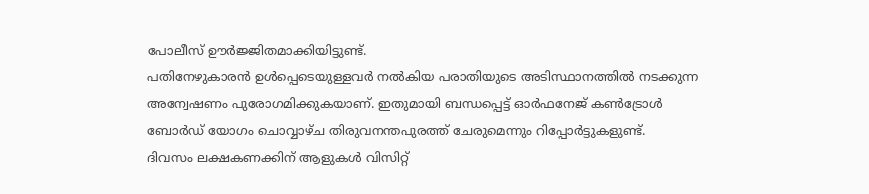പോലീസ് ഊർജ്ജിതമാക്കിയിട്ടുണ്ട്.
പതിനേഴുകാരൻ ഉൾപ്പെടെയുള്ളവർ നൽകിയ പരാതിയുടെ അടിസ്ഥാനത്തിൽ നടക്കുന്ന അന്വേഷണം പുരോഗമിക്കുകയാണ്. ഇതുമായി ബന്ധപ്പെട്ട് ഓർഫനേജ് കൺട്രോൾ ബോർഡ് യോഗം ചൊവ്വാഴ്ച തിരുവനന്തപുരത്ത് ചേരുമെന്നും റിപ്പോർട്ടുകളുണ്ട്.
ദിവസം ലക്ഷകണക്കിന് ആളുകൾ വിസിറ്റ്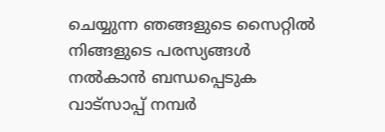ചെയ്യുന്ന ഞങ്ങളുടെ സൈറ്റിൽ നിങ്ങളുടെ പരസ്യങ്ങൾ നൽകാൻ ബന്ധപ്പെടുക വാട്സാപ്പ് നമ്പർ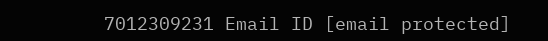7012309231 Email ID [email protected]